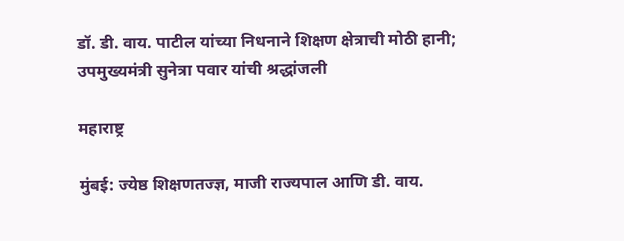डॉ. डी. वाय. पाटील यांच्या निधनाने शिक्षण क्षेत्राची मोठी हानी; उपमुख्यमंत्री सुनेत्रा पवार यांची श्रद्धांजली

महाराष्ट्र

मुंबई: ज्येष्ठ शिक्षणतज्ज्ञ, माजी राज्यपाल आणि डी. वाय.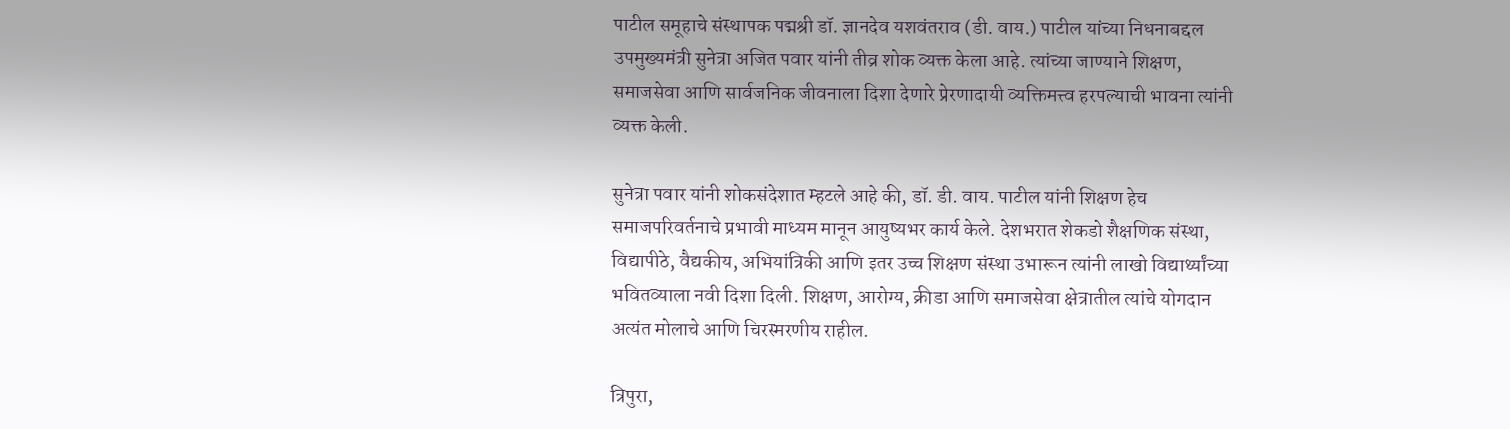पाटील समूहाचे संस्थापक पद्मश्री डॉ. ज्ञानदेव यशवंतराव (डी. वाय.) पाटील यांच्या निधनाबद्दल उपमुख्यमंत्री सुनेत्रा अजित पवार यांनी तीव्र शोक व्यक्त केला आहे. त्यांच्या जाण्याने शिक्षण, समाजसेवा आणि सार्वजनिक जीवनाला दिशा देणारे प्रेरणादायी व्यक्तिमत्त्व हरपल्याची भावना त्यांनी व्यक्त केली.

सुनेत्रा पवार यांनी शोकसंदेशात म्हटले आहे की, डॉ. डी. वाय. पाटील यांनी शिक्षण हेच समाजपरिवर्तनाचे प्रभावी माध्यम मानून आयुष्यभर कार्य केले. देशभरात शेकडो शैक्षणिक संस्था, विद्यापीठे, वैद्यकीय, अभियांत्रिकी आणि इतर उच्च शिक्षण संस्था उभारून त्यांनी लाखो विद्यार्थ्यांच्या भवितव्याला नवी दिशा दिली. शिक्षण, आरोग्य, क्रीडा आणि समाजसेवा क्षेत्रातील त्यांचे योगदान अत्यंत मोलाचे आणि चिरस्मरणीय राहील.

त्रिपुरा,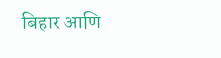बिहार आणि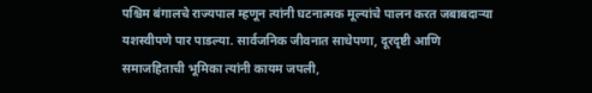पश्चिम बंगालचे राज्यपाल म्हणून त्यांनी घटनात्मक मूल्यांचे पालन करत जबाबदाऱ्या यशस्वीपणे पार पाडल्या. सार्वजनिक जीवनात साधेपणा, दूरदृष्टी आणि समाजहिताची भूमिका त्यांनी कायम जपली,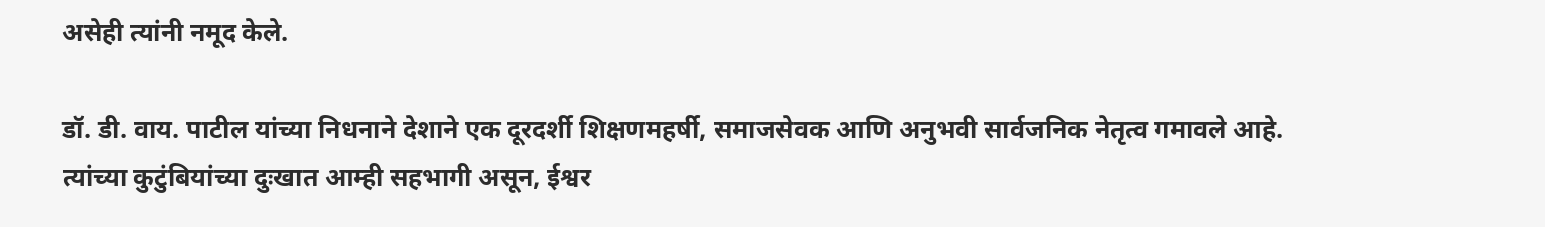असेही त्यांनी नमूद केले.

डॉ. डी. वाय. पाटील यांच्या निधनाने देशाने एक दूरदर्शी शिक्षणमहर्षी, समाजसेवक आणि अनुभवी सार्वजनिक नेतृत्व गमावले आहे. त्यांच्या कुटुंबियांच्या दुःखात आम्ही सहभागी असून, ईश्वर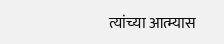त्यांच्या आत्म्यास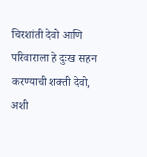चिरशांती देवो आणि परिवाराला हे दुःख सहन करण्याची शक्ती देवो, अशी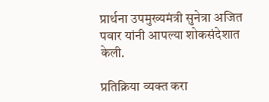प्रार्थना उपमुख्यमंत्री सुनेत्रा अजित पवार यांनी आपल्या शोकसंदेशात केली.

प्रतिक्रिया व्यक्त करा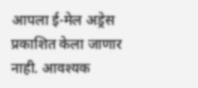आपला ई-मेल अड्रेस प्रकाशित केला जाणार नाही. आवश्यक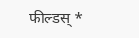फील्डस् *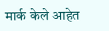मार्क केले आहेत